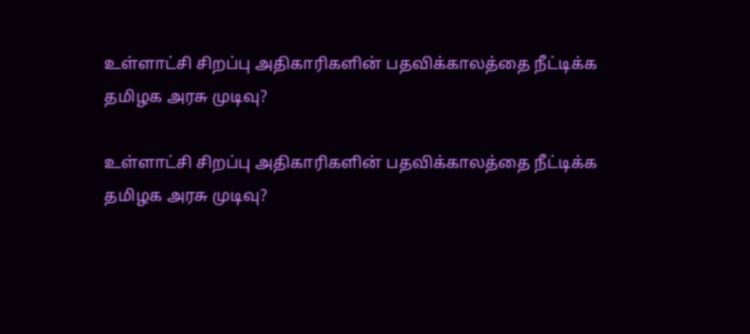உள்ளாட்சி சிறப்பு அதிகாரிகளின் பதவிக்காலத்தை நீட்டிக்க தமிழக அரசு முடிவு?

உள்ளாட்சி சிறப்பு அதிகாரிகளின் பதவிக்காலத்தை நீட்டிக்க தமிழக அரசு முடிவு?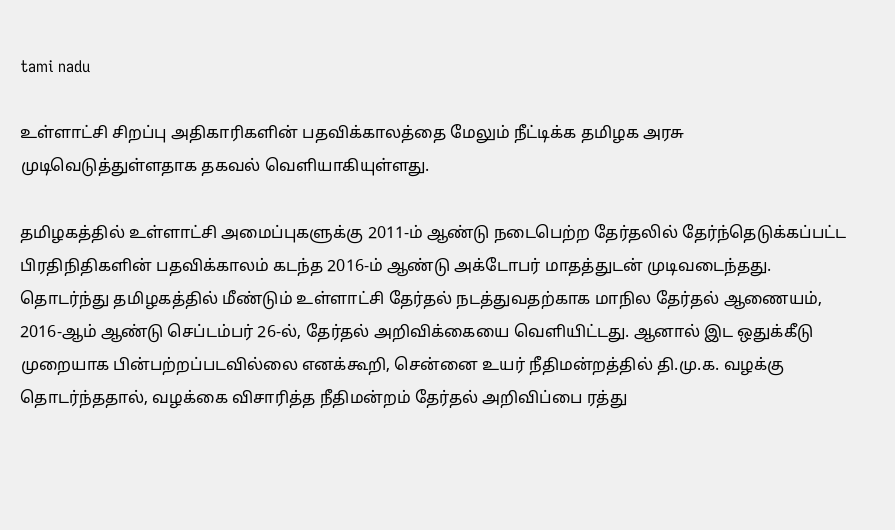tami nadu

உள்ளாட்சி சிறப்பு அதிகாரிகளின் பதவிக்காலத்தை மேலும் நீட்டிக்க தமிழக அரசு முடிவெடுத்துள்ளதாக தகவல் வெளியாகியுள்ளது.

தமிழகத்தில் உள்ளாட்சி அமைப்புகளுக்கு 2011-ம் ஆண்டு நடைபெற்ற தேர்தலில் தேர்ந்தெடுக்கப்பட்ட பிரதிநிதிகளின் பதவிக்காலம் கடந்த 2016-ம் ஆண்டு அக்டோபர் மாதத்துடன் முடிவடைந்தது. தொடர்ந்து தமிழகத்தில் மீண்டும் உள்ளாட்சி தேர்தல் நடத்துவதற்காக மாநில தேர்தல் ஆணையம், 2016-ஆம் ஆண்டு செப்டம்பர் 26-ல், தேர்தல் அறிவிக்கையை வெளியிட்டது. ஆனால் இட ஒதுக்கீடு முறையாக பின்பற்றப்படவில்லை எனக்கூறி, சென்னை உயர் நீதிமன்றத்தில் தி.மு.க. வழக்கு தொடர்ந்ததால், வழக்கை விசாரித்த நீதிமன்றம் தேர்தல் அறிவிப்பை ரத்து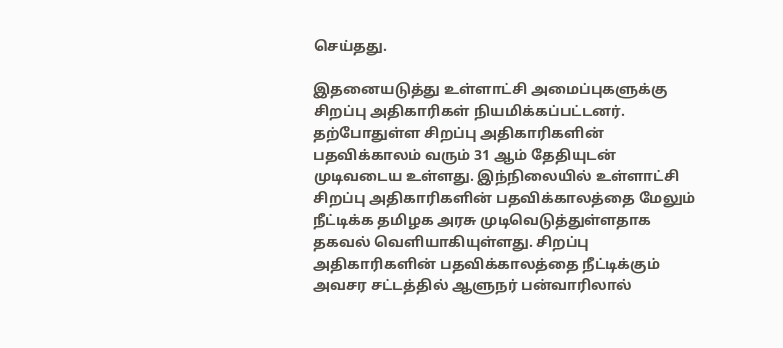செய்தது.

இதனையடுத்து உள்ளாட்சி அமைப்புகளுக்கு சிறப்பு அதிகாரிகள் நியமிக்கப்பட்டனர். தற்போதுள்ள சிறப்பு அதிகாரிகளின் பதவிக்காலம் வரும் 31 ஆம் தேதியுடன் முடிவடைய உள்ளது. இந்நிலையில் உள்ளாட்சி சிறப்பு அதிகாரிகளின் பதவிக்காலத்தை மேலும் நீட்டிக்க தமிழக அரசு முடிவெடுத்துள்ளதாக தகவல் வெளியாகியுள்ளது. சிறப்பு அதிகாரிகளின் பதவிக்காலத்தை நீட்டிக்கும் அவசர சட்டத்தில் ஆளுநர் பன்வாரிலால்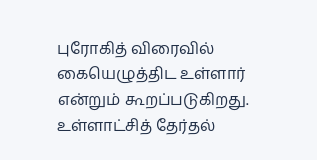புரோகித் விரைவில் கையெழுத்திட உள்ளார் என்றும் கூறப்படுகிறது. உள்ளாட்சித் தேர்தல்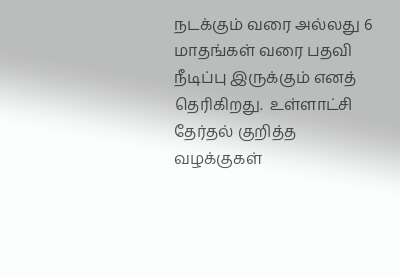நடக்கும் வரை அல்லது 6 மாதங்கள் வரை பதவி நீடிப்பு இருக்கும் எனத் தெரிகிறது.  உள்ளாட்சி தேர்தல் குறித்த வழக்குகள்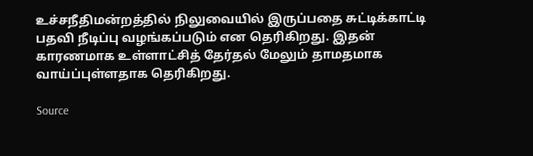உச்சநீதிமன்றத்தில் நிலுவையில் இருப்பதை சுட்டிக்காட்டி பதவி நீடிப்பு வழங்கப்படும் என தெரிகிறது. இதன் காரணமாக உள்ளாட்சித் தேர்தல் மேலும் தாமதமாக வாய்ப்புள்ளதாக தெரிகிறது.

Source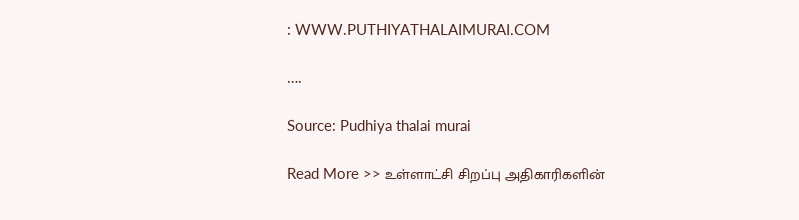: WWW.PUTHIYATHALAIMURAI.COM

….

Source: Pudhiya thalai murai

Read More >> உள்ளாட்சி சிறப்பு அதிகாரிகளின்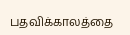பதவிக்காலத்தை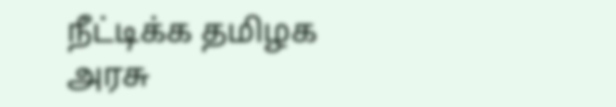நீட்டிக்க தமிழக அரசு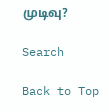முடிவு?

Search

Back to Top